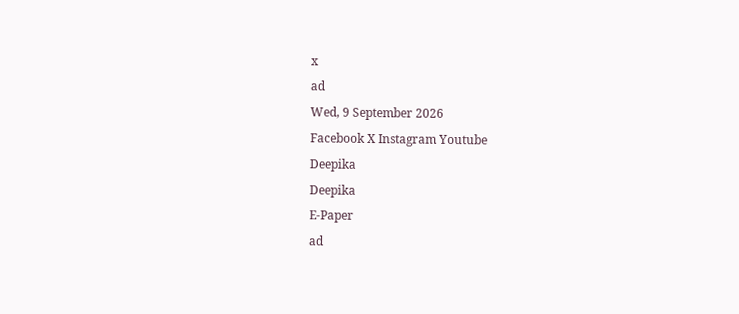x
ad
Wed, 9 September 2026
Facebook X Instagram Youtube
Deepika
Deepika
E-Paper
ad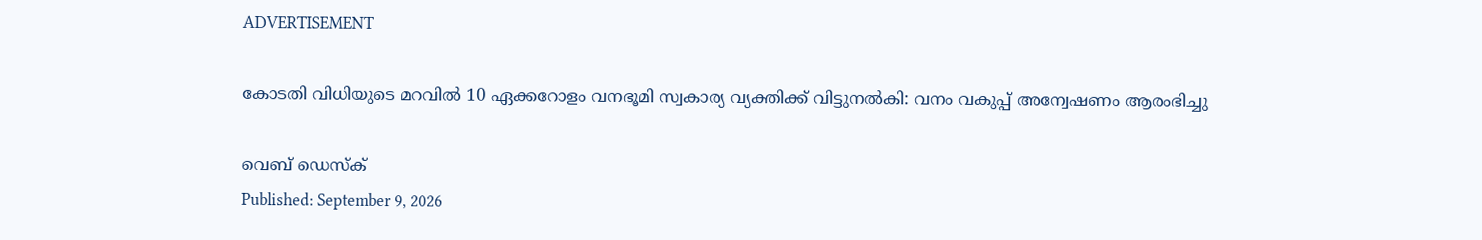ADVERTISEMENT

കോടതി വിധിയുടെ മറവില്‍ 10 ഏക്കറോളം വനഭൂമി സ്വകാര്യ വ്യക്തിക്ക് വിട്ടുനല്‍കി: വനം വകുപ്പ് അന്വേഷണം ആരംഭിച്ചു

വെബ് ഡെസ്ക്
Published: September 9, 2026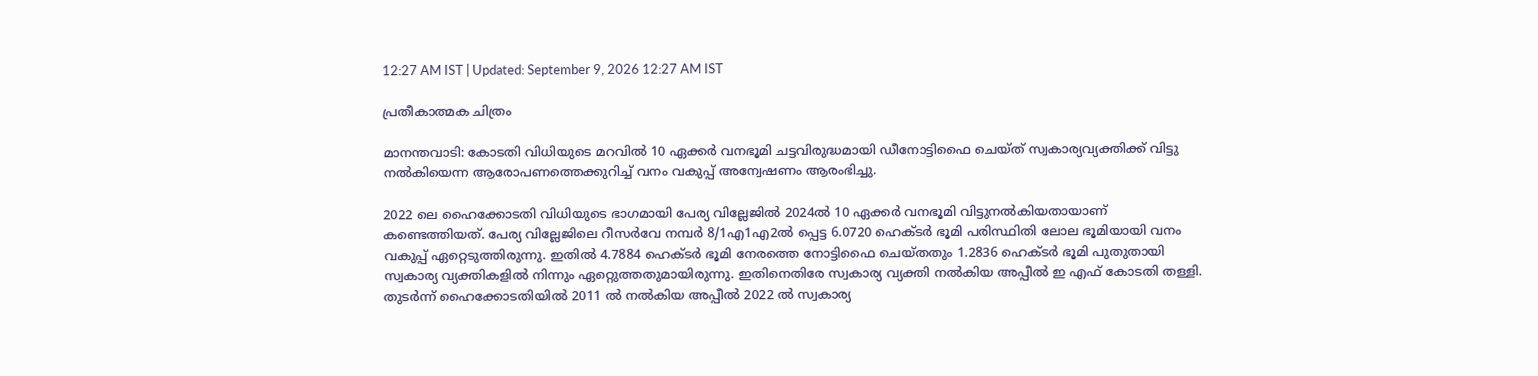12:27 AM IST | Updated: September 9, 2026 12:27 AM IST

പ്രതീകാത്മക ചിത്രം

മാനന്തവാടി: കോടതി വിധിയുടെ മറവില്‍ 10 ഏക്കര്‍ വനഭൂമി ചട്ടവിരുദ്ധമായി ഡീനോട്ടിഫൈ ചെയ്ത് സ്വകാര്യവ്യക്തിക്ക് വിട്ടു നല്‍കിയെന്ന ആരോപണത്തെക്കുറിച്ച് വനം വകുപ്പ് അന്വേഷണം ആരംഭിച്ചു.

2022 ലെ ഹൈക്കോടതി വിധിയുടെ ഭാഗമായി പേര്യ വില്ലേജില്‍ 2024ല്‍ 10 ഏക്കര്‍ വനഭൂമി വിട്ടുനല്‍കിയതായാണ് കണ്ടെത്തിയത്. പേര്യ വില്ലേജിലെ റീസര്‍വേ നമ്പര്‍ 8/1എ1എ2ല്‍ പ്പെട്ട 6.0720 ഹെക്ടര്‍ ഭൂമി പരിസ്ഥിതി ലോല ഭൂമിയായി വനം വകുപ്പ് ഏറ്റെടുത്തിരുന്നു. ഇതില്‍ 4.7884 ഹെക്ടര്‍ ഭൂമി നേരത്തെ നോട്ടിഫൈ ചെയ്തതും 1.2836 ഹെക്ടര്‍ ഭൂമി പുതുതായി സ്വകാര്യ വ്യക്തികളില്‍ നിന്നും ഏറ്റെുത്തതുമായിരുന്നു. ഇതിനെതിരേ സ്വകാര്യ വ്യക്തി നല്‍കിയ അപ്പീല്‍ ഇ എഫ് കോടതി തള്ളി. തുടര്‍ന്ന് ഹൈക്കോടതിയില്‍ 2011 ല്‍ നല്‍കിയ അപ്പീല്‍ 2022 ല്‍ സ്വകാര്യ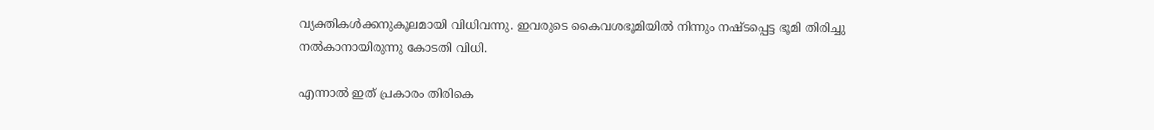വ്യക്തികള്‍ക്കനുകൂലമായി വിധിവന്നു. ഇവരുടെ കൈവശഭൂമിയില്‍ നിന്നും നഷ്ടപ്പെട്ട ഭൂമി തിരിച്ചു നല്‍കാനായിരുന്നു കോടതി വിധി.

എന്നാല്‍ ഇത് പ്രകാരം തിരികെ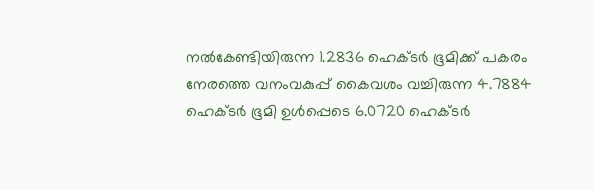നല്‍കേണ്ടിയിരുന്ന 1.2836 ഹെക്ടര്‍ ഭൂമിക്ക് പകരം നേരത്തെ വനംവകുപ്പ് കൈവശം വച്ചിരുന്ന 4.7884 ഹെക്ടര്‍ ഭൂമി ഉള്‍പ്പെടെ 6.0720 ഹെക്ടര്‍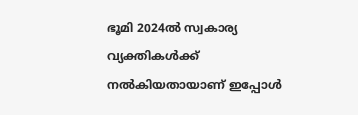ഭൂമി 2024ല്‍ സ്വകാര്യ വ്യക്തികള്‍ക്ക് നല്‍കിയതായാണ് ഇപ്പോള്‍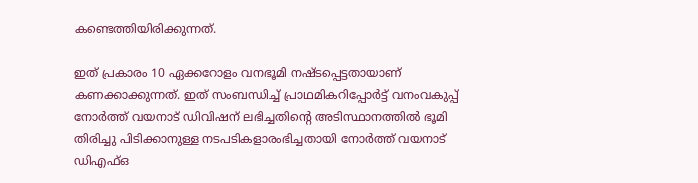കണ്ടെത്തിയിരിക്കുന്നത്.

ഇത് പ്രകാരം 10 ഏക്കറോളം വനഭൂമി നഷ്ടപ്പെട്ടതായാണ് കണക്കാക്കുന്നത്. ഇത് സംബന്ധിച്ച് പ്രാഥമികറിപ്പോര്‍ട്ട് വനംവകുപ്പ് നോര്‍ത്ത് വയനാട് ഡിവിഷന് ലഭിച്ചതിന്‍റെ അടിസ്ഥാനത്തില്‍ ഭൂമി തിരിച്ചു പിടിക്കാനുള്ള നടപടികളാരംഭിച്ചതായി നോര്‍ത്ത് വയനാട് ഡിഎഫ്ഒ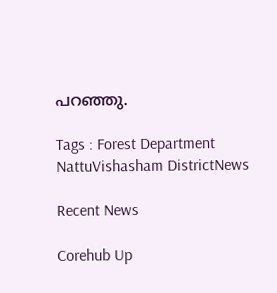പറഞ്ഞു.

Tags : Forest Department NattuVishasham DistrictNews

Recent News

Corehub Up